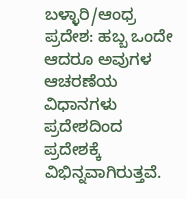ಬಳ್ಳಾರಿ/ಆಂಧ್ರ ಪ್ರದೇಶ: ಹಬ್ಬ ಒಂದೇ ಆದರೂ ಅವುಗಳ ಆಚರಣೆಯ ವಿಧಾನಗಳು ಪ್ರದೇಶದಿಂದ ಪ್ರದೇಶಕ್ಕೆ ವಿಭಿನ್ನವಾಗಿರುತ್ತವೆ.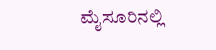ಮೈಸೂರಿನಲ್ಲಿ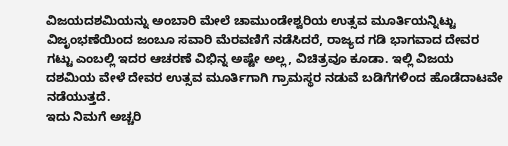ವಿಜಯದಶಮಿಯನ್ನು ಅಂಬಾರಿ ಮೇಲೆ ಚಾಮುಂಡೇಶ್ವರಿಯ ಉತ್ಸವ ಮೂರ್ತಿಯನ್ನಿಟ್ಟು ವಿಜೃಂಭಣೆಯಿಂದ ಜಂಬೂ ಸವಾರಿ ಮೆರವಣಿಗೆ ನಡೆಸಿದರೆ, ರಾಜ್ಯದ ಗಡಿ ಭಾಗವಾದ ದೇವರ ಗಟ್ಟು ಎಂಬಲ್ಲಿ ಇದರ ಆಚರಣೆ ವಿಭಿನ್ನ ಅಷ್ಟೇ ಅಲ್ಲ, ವಿಚಿತ್ರವೂ ಕೂಡಾ. ಇಲ್ಲಿ ವಿಜಯ ದಶಮಿಯ ವೇಳೆ ದೇವರ ಉತ್ಸವ ಮೂರ್ತಿಗಾಗಿ ಗ್ರಾಮಸ್ಥರ ನಡುವೆ ಬಡಿಗೆಗಳಿಂದ ಹೊಡೆದಾಟವೇ ನಡೆಯುತ್ತದೆ.
ಇದು ನಿಮಗೆ ಅಚ್ಚರಿ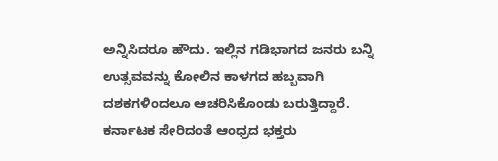ಅನ್ನಿಸಿದರೂ ಹೌದು. ಇಲ್ಲಿನ ಗಡಿಭಾಗದ ಜನರು ಬನ್ನಿ ಉತ್ಸವವನ್ನು ಕೋಲಿನ ಕಾಳಗದ ಹಬ್ಬವಾಗಿ ದಶಕಗಳಿಂದಲೂ ಆಚರಿಸಿಕೊಂಡು ಬರುತ್ತಿದ್ದಾರೆ. ಕರ್ನಾಟಕ ಸೇರಿದಂತೆ ಆಂಧ್ರದ ಭಕ್ತರು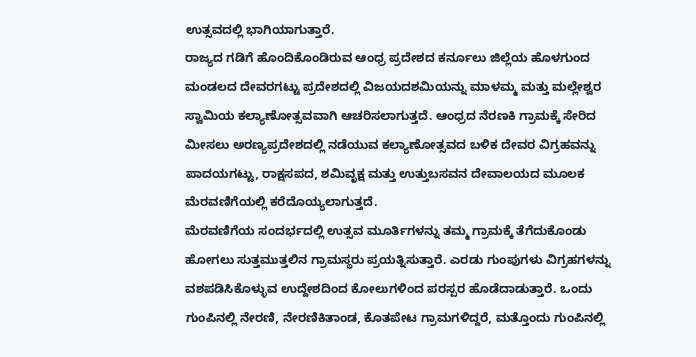ಉತ್ಸವದಲ್ಲಿ ಭಾಗಿಯಾಗುತ್ತಾರೆ.
ರಾಜ್ಯದ ಗಡಿಗೆ ಹೊಂದಿಕೊಂಡಿರುವ ಆಂಧ್ರ ಪ್ರದೇಶದ ಕರ್ನೂಲು ಜಿಲ್ಲೆಯ ಹೊಳಗುಂದ ಮಂಡಲದ ದೇವರಗಟ್ಟು ಪ್ರದೇಶದಲ್ಲಿ ವಿಜಯದಶಮಿಯನ್ನು ಮಾಳಮ್ಮ ಮತ್ತು ಮಲ್ಲೇಶ್ವರ ಸ್ವಾಮಿಯ ಕಲ್ಯಾಣೋತ್ಸವವಾಗಿ ಆಚರಿಸಲಾಗುತ್ತದೆ. ಆಂಧ್ರದ ನೆರಣಕಿ ಗ್ರಾಮಕ್ಕೆ ಸೇರಿದ ಮೀಸಲು ಅರಣ್ಯಪ್ರದೇಶದಲ್ಲಿ ನಡೆಯುವ ಕಲ್ಯಾಣೋತ್ಸವದ ಬಳಿಕ ದೇವರ ವಿಗ್ರಹವನ್ನು ಪಾದಯಗಟ್ಟು, ರಾಕ್ಷಸಪದ, ಶಮಿವೃಕ್ಷ ಮತ್ತು ಉತ್ತುಬಸವನ ದೇವಾಲಯದ ಮೂಲಕ ಮೆರವಣಿಗೆಯಲ್ಲಿ ಕರೆದೊಯ್ಯಲಾಗುತ್ತದೆ.
ಮೆರವಣಿಗೆಯ ಸಂದರ್ಭದಲ್ಲಿ ಉತ್ಸವ ಮೂರ್ತಿಗಳನ್ನು ತಮ್ಮ ಗ್ರಾಮಕ್ಕೆ ತೆಗೆದುಕೊಂಡು ಹೋಗಲು ಸುತ್ತಮುತ್ತಲಿನ ಗ್ರಾಮಸ್ಥರು ಪ್ರಯತ್ನಿಸುತ್ತಾರೆ. ಎರಡು ಗುಂಪುಗಳು ವಿಗ್ರಹಗಳನ್ನು ವಶಪಡಿಸಿಕೊಳ್ಳುವ ಉದ್ದೇಶದಿಂದ ಕೋಲುಗಳಿಂದ ಪರಸ್ಪರ ಹೊಡೆದಾಡುತ್ತಾರೆ. ಒಂದು ಗುಂಪಿನಲ್ಲಿ ನೇರಣಿ, ನೇರಣಿಕಿತಾಂಡ, ಕೊತಪೇಟ ಗ್ರಾಮಗಳಿದ್ದರೆ, ಮತ್ತೊಂದು ಗುಂಪಿನಲ್ಲಿ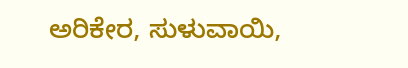ಅರಿಕೇರ, ಸುಳುವಾಯಿ,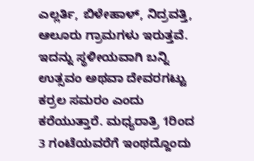ಎಲ್ಲರ್ತಿ, ಬಿಳೇಹಾಳ್, ನಿದ್ರವತ್ತಿ, ಆಲೂರು ಗ್ರಾಮಗಳು ಇರುತ್ತವೆ. ಇದನ್ನು ಸ್ಥಳೀಯವಾಗಿ ಬನ್ನಿ ಉತ್ಸವಂ ಅಥವಾ ದೇವರಗಟ್ಟು ಕರ್ರಲ ಸಮರಂ ಎಂದು ಕರೆಯುತ್ತಾರೆ. ಮಧ್ಯರಾತ್ರಿ 1ರಿಂದ 3 ಗಂಟೆಯವರೆಗೆ ಇಂಥದ್ದೊಂದು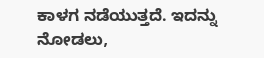ಕಾಳಗ ನಡೆಯುತ್ತದೆ. ಇದನ್ನು ನೋಡಲು,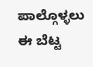ಪಾಲ್ಗೊಳ್ಳಲು ಈ ಬೆಟ್ಟ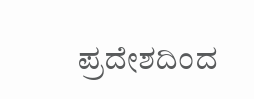ಪ್ರದೇಶದಿಂದ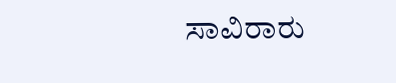ಸಾವಿರಾರು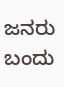ಜನರು ಬಂದು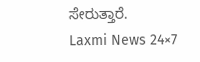ಸೇರುತ್ತಾರೆ.
Laxmi News 24×7